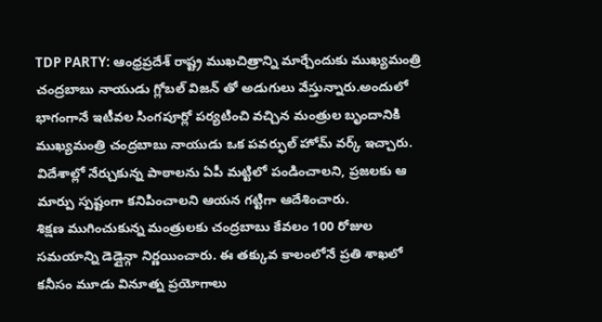TDP PARTY: ఆంధ్రప్రదేశ్ రాష్ట్ర ముఖచిత్రాన్ని మార్చేందుకు ముఖ్యమంత్రి చంద్రబాబు నాయుడు గ్లోబల్ విజన్ తో అడుగులు వేస్తున్నారు.అందులో భాగంగానే ఇటీవల సింగపూర్లో పర్యటించి వచ్చిన మంత్రుల బృందానికి ముఖ్యమంత్రి చంద్రబాబు నాయుడు ఒక పవర్ఫుల్ హోమ్ వర్క్ ఇచ్చారు. విదేశాల్లో నేర్చుకున్న పాఠాలను ఏపీ మట్టిలో పండించాలని, ప్రజలకు ఆ మార్పు స్పష్టంగా కనిపించాలని ఆయన గట్టిగా ఆదేశించారు.
శిక్షణ ముగించుకున్న మంత్రులకు చంద్రబాబు కేవలం 100 రోజుల సమయాన్ని డెడ్లైన్గా నిర్ణయించారు. ఈ తక్కువ కాలంలోనే ప్రతి శాఖలో కనీసం మూడు వినూత్న ప్రయోగాలు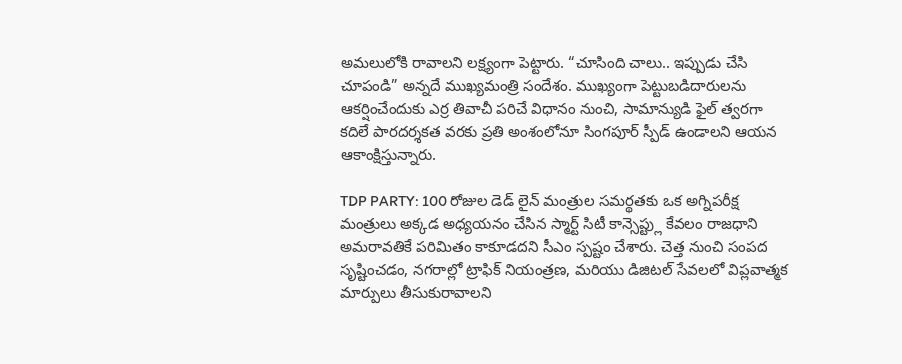అమలులోకి రావాలని లక్ష్యంగా పెట్టారు. “చూసింది చాలు.. ఇప్పుడు చేసి చూపండి” అన్నదే ముఖ్యమంత్రి సందేశం. ముఖ్యంగా పెట్టుబడిదారులను ఆకర్షించేందుకు ఎర్ర తివాచీ పరిచే విధానం నుంచి, సామాన్యుడి ఫైల్ త్వరగా కదిలే పారదర్శకత వరకు ప్రతి అంశంలోనూ సింగపూర్ స్పీడ్ ఉండాలని ఆయన ఆకాంక్షిస్తున్నారు.

TDP PARTY: 100 రోజుల డెడ్ లైన్ మంత్రుల సమర్థతకు ఒక అగ్నిపరీక్ష
మంత్రులు అక్కడ అధ్యయనం చేసిన స్మార్ట్ సిటీ కాన్సెప్ట్లు కేవలం రాజధాని అమరావతికే పరిమితం కాకూడదని సీఎం స్పష్టం చేశారు. చెత్త నుంచి సంపద సృష్టించడం, నగరాల్లో ట్రాఫిక్ నియంత్రణ, మరియు డిజిటల్ సేవలలో విప్లవాత్మక మార్పులు తీసుకురావాలని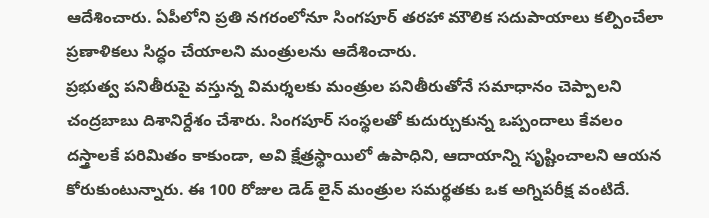ఆదేశించారు. ఏపీలోని ప్రతి నగరంలోనూ సింగపూర్ తరహా మౌలిక సదుపాయాలు కల్పించేలా ప్రణాళికలు సిద్ధం చేయాలని మంత్రులను ఆదేశించారు.
ప్రభుత్వ పనితీరుపై వస్తున్న విమర్శలకు మంత్రుల పనితీరుతోనే సమాధానం చెప్పాలని చంద్రబాబు దిశానిర్దేశం చేశారు. సింగపూర్ సంస్థలతో కుదుర్చుకున్న ఒప్పందాలు కేవలం దస్త్రాలకే పరిమితం కాకుండా, అవి క్షేత్రస్థాయిలో ఉపాధిని, ఆదాయాన్ని సృష్టించాలని ఆయన కోరుకుంటున్నారు. ఈ 100 రోజుల డెడ్ లైన్ మంత్రుల సమర్థతకు ఒక అగ్నిపరీక్ష వంటిదే.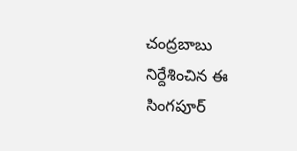చంద్రబాబు నిర్దేశించిన ఈ సింగపూర్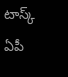టాస్క్ ఏపీ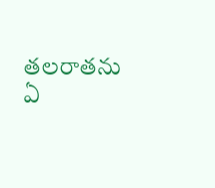తలరాతను ఏ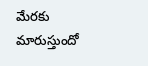మేరకు మారుస్తుందో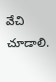వేచి చూడాలి.